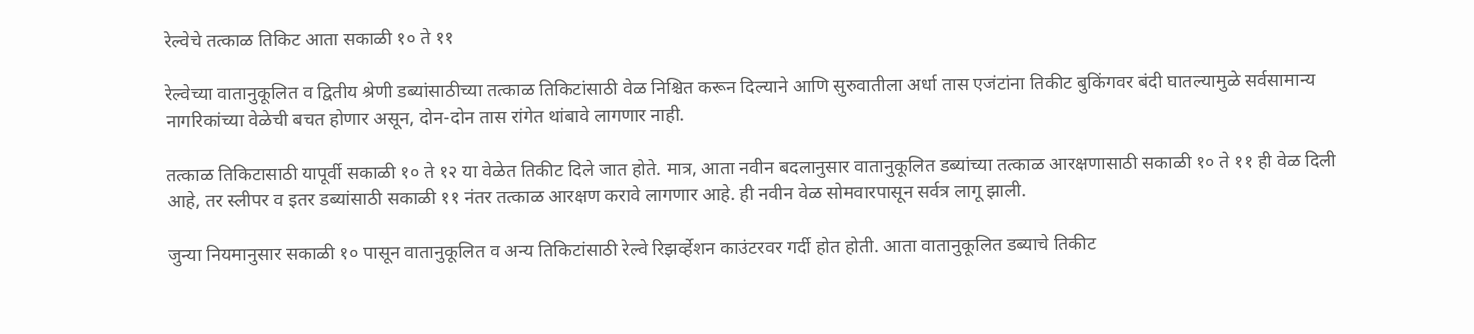रेल्वेचे तत्काळ तिकिट आता सकाळी १० ते ११

रेल्वेच्या वातानुकूलित व द्वितीय श्रेणी डब्यांसाठीच्या तत्काळ तिकिटांसाठी वेळ निश्चित करून दिल्याने आणि सुरुवातीला अर्धा तास एजंटांना तिकीट बुकिंगवर बंदी घातल्यामुळे सर्वसामान्य नागरिकांच्या वेळेची बचत होणार असून, दोन-दोन तास रांगेत थांबावे लागणार नाही.

तत्काळ तिकिटासाठी यापूर्वी सकाळी १० ते १२ या वेळेत तिकीट दिले जात होते. मात्र, आता नवीन बदलानुसार वातानुकूलित डब्यांच्या तत्काळ आरक्षणासाठी सकाळी १० ते ११ ही वेळ दिली आहे, तर स्लीपर व इतर डब्यांसाठी सकाळी ११ नंतर तत्काळ आरक्षण करावे लागणार आहे. ही नवीन वेळ सोमवारपासून सर्वत्र लागू झाली.

जुन्या नियमानुसार सकाळी १० पासून वातानुकूलित व अन्य तिकिटांसाठी रेल्वे रिझर्व्हेशन काउंटरवर गर्दी होत होती. आता वातानुकूलित डब्याचे तिकीट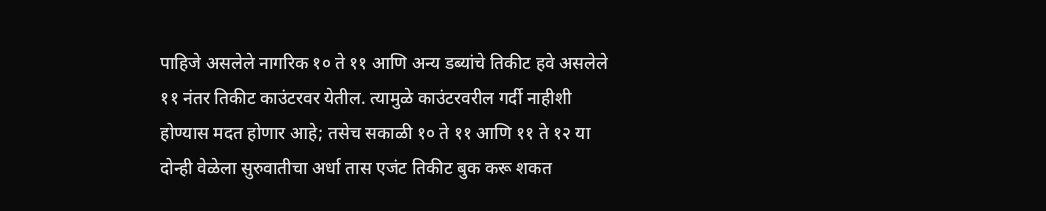पाहिजे असलेले नागरिक १० ते ११ आणि अन्य डब्यांचे तिकीट हवे असलेले ११ नंतर तिकीट काउंटरवर येतील. त्यामुळे काउंटरवरील गर्दी नाहीशी होण्यास मदत होणार आहे; तसेच सकाळी १० ते ११ आणि ११ ते १२ या दोन्ही वेळेला सुरुवातीचा अर्धा तास एजंट तिकीट बुक करू शकत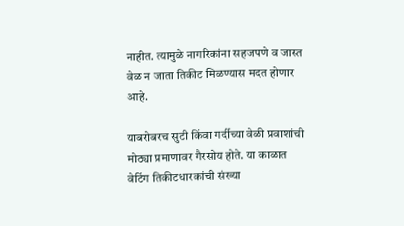नाहीत. त्यामुळे नागरिकांना सहजपणे व जास्त वेळ न जाता तिकीट मिळण्यास मदत होणार आहे.

याबरोबरच सुटी किंवा गर्दीच्या वेळी प्रवाशांची मोठ्या प्रमाणावर गैरसोय होते. या काळात वेटिंग तिकीटधारकांची संख्या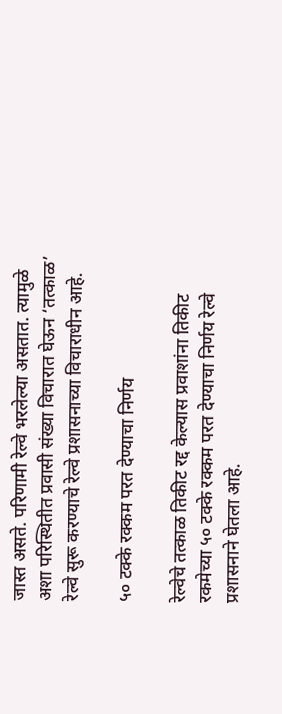जास्त असते. परिणामी रेल्वे भरलेल्या असतात. त्यामुळे अशा परिस्थितीत प्रवासी संख्या विचारात घेऊन ‘तत्काळ’ रेल्वे सुरू करण्याचे रेल्वे प्रशासनाच्या विचाराधीन आहे.

५० टक्के रक्कम परत देण्याचा निर्णय

रेल्वेचे तत्काळ तिकीट रद्द केल्यास प्रवाशांना तिकीट रकमेच्या ५० टक्के रक्कम परत देण्याचा निर्णय रेल्वे प्रशासनाने घेतला आहे.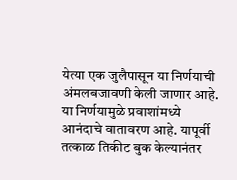येत्या एक जुलैपासून या निर्णयाची अंमलबजावणी केली जाणार आहे. या निर्णयामुळे प्रवाशांमध्ये आनंदाचे वातावरण आहे. यापूर्वी तत्काळ तिकीट बुक केल्यानंतर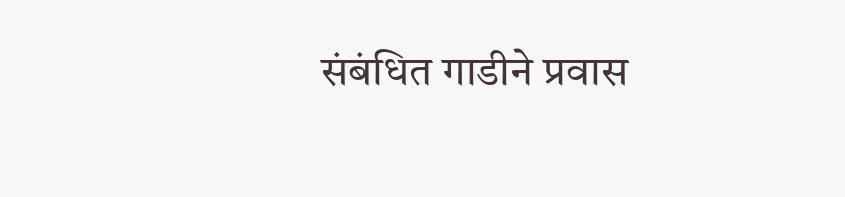संबंधित गाडीने प्रवास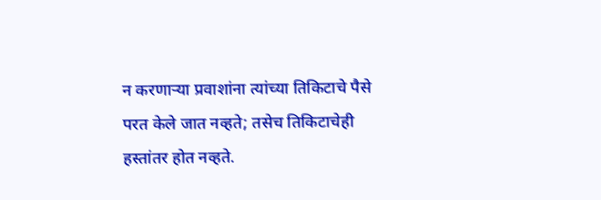न करणाऱ्या प्रवाशांना त्यांच्या तिकिटाचे पैसे परत केले जात नव्हते; तसेच तिकिटाचेही हस्तांतर होत नव्हते.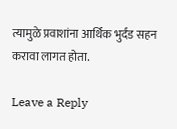त्यामुळे प्रवाशांना आर्थिक भुर्दंड सहन करावा लागत होता.

Leave a Reply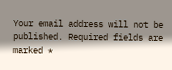Your email address will not be published. Required fields are marked *